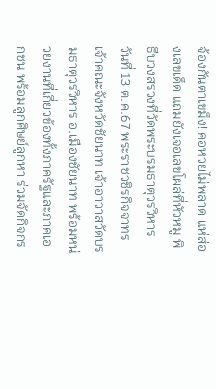จ้องกันตาเขม็ง! คอหวยไม่พลาด แห่ส่องเลขเด็ด แถมยังเจอเลขโผล่ที่หัวหมู พิธีบวงสรวงที่วัดพระบรมธาตุวรวิหาร
วันที่ 13 ต.ค.67 พระราชวชิรกิจจาทร เจ้าคณะจังหวัดชัยนาท เจ้าอาวาสวัดบรมธาตุวรวิหาร อ.เมืองชัยนาท พร้อมหน่วยงานที่เกี่ยวข้องทั้งภาครัฐและภาคเอกชน พร้อมลูกศิษย์ลูกหา ร่วมจัดกิจกร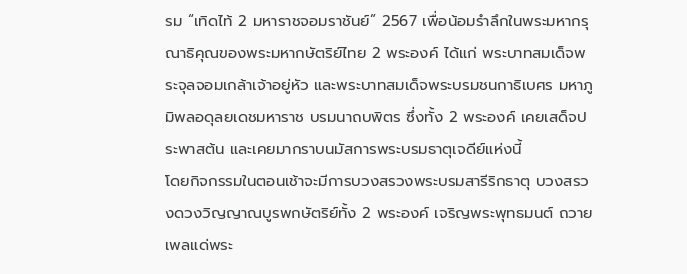รม “เทิดไท้ 2 มหาราชจอมราชันย์” 2567 เพื่อน้อมรำลึกในพระมหากรุณาธิคุณของพระมหากษัตริย์ไทย 2 พระองค์ ได้แก่ พระบาทสมเด็จพระจุลจอมเกล้าเจ้าอยู่หัว และพระบาทสมเด็จพระบรมชนกาธิเบศร มหาภูมิพลอดุลยเดชมหาราช บรมนาถบพิตร ซึ่งทั้ง 2 พระองค์ เคยเสด็จประพาสต้น และเคยมากราบนมัสการพระบรมธาตุเจดีย์แห่งนี้
โดยกิจกรรมในตอนเช้าจะมีการบวงสรวงพระบรมสารีริกธาตุ บวงสรวงดวงวิญญาณบูรพกษัตริย์ทั้ง 2 พระองค์ เจริญพระพุทธมนต์ ถวายเพลแด่พระ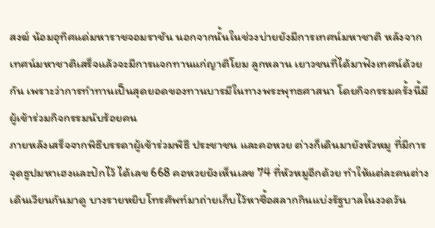สงฆ์ น้อมอุทิศแด่มหาราชจอมราชัน นอกจากนั้นในช่วงบ่ายยังมีการเทศน์มหาชาติ หลังจากเทศน์มหาชาติเสร็จแล้วจะมีการแจกทานแก่ญาติโยม ลูกหลาน เยาวชนที่ได้มาฟังเทศน์ด้วยกัน เพราะว่าการทำทานเป็นสุดยอดของทานบารมีในทางพระพุทธศาสนา โดยกิจกรรมครั้งนี้มีผู้เข้าร่วมกิจกรรมนับร้อยคน
ภายหลังเสร็จจากพิธีบรรดาผู้เข้าร่วมพิธี ประชาชน และคอหวย ต่างก็เดินมายังหัวหมู ที่มีการจุดธูปมหาเฮงและปักไว้ ได้เลข 668 คอหวยยังเห็นเลข 74 ที่หัวหมูอีกด้วย ทำให้แต่ละคนต่างเดินเวียนกันมาดู บางรายหยิบโทรศัพท์มาถ่ายเก็บไว้หาซื้อสลากกินแบ่งรัฐบาลในงวดวัน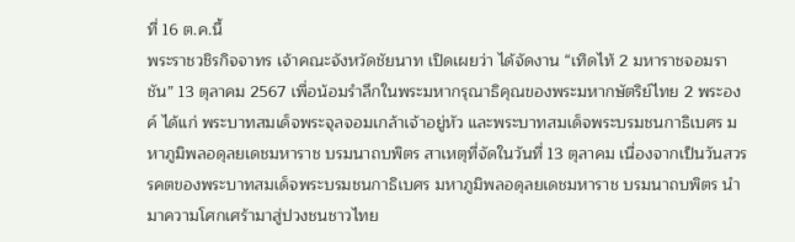ที่ 16 ต.ค.นี้
พระราชวชิรกิจจาทร เจ้าคณะจังหวัดชัยนาท เปิดเผยว่า ได้จัดงาน “เทิดไท้ 2 มหาราชจอมราชัน” 13 ตุลาคม 2567 เพื่อน้อมรำลึกในพระมหากรุณาธิคุณของพระมหากษัตริย์ไทย 2 พระองค์ ได้แก่ พระบาทสมเด็จพระจุลจอมเกล้าเจ้าอยู่หัว และพระบาทสมเด็จพระบรมชนกาธิเบศร มหาภูมิพลอดุลยเดชมหาราช บรมนาถบพิตร สาเหตุที่จัดในวันที่ 13 ตุลาคม เนื่องจากเป็นวันสวรรคตของพระบาทสมเด็จพระบรมชนกาธิเบศร มหาภูมิพลอดุลยเดชมหาราช บรมนาถบพิตร นำมาความโศกเศร้ามาสู่ปวงชนชาวไทย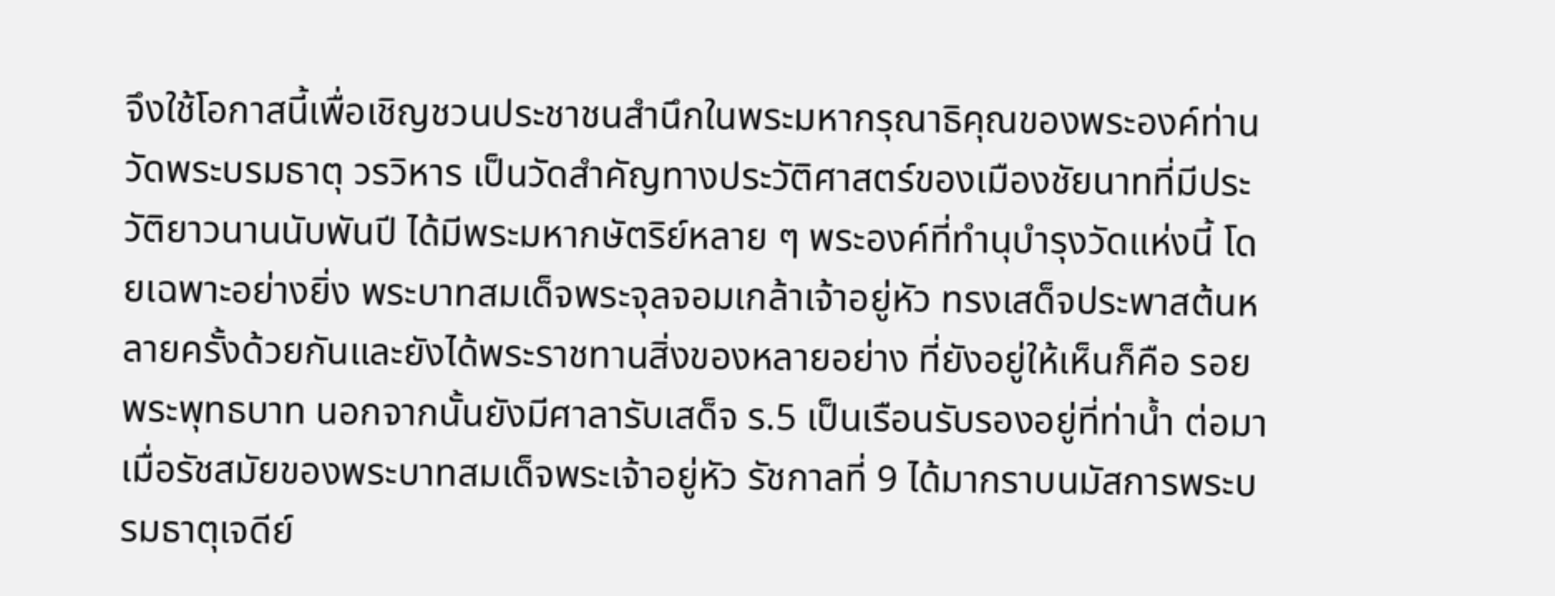จึงใช้โอกาสนี้เพื่อเชิญชวนประชาชนสำนึกในพระมหากรุณาธิคุณของพระองค์ท่าน
วัดพระบรมธาตุ วรวิหาร เป็นวัดสำคัญทางประวัติศาสตร์ของเมืองชัยนาทที่มีประวัติยาวนานนับพันปี ได้มีพระมหากษัตริย์หลาย ๆ พระองค์ที่ทำนุบำรุงวัดแห่งนี้ โดยเฉพาะอย่างยิ่ง พระบาทสมเด็จพระจุลจอมเกล้าเจ้าอยู่หัว ทรงเสด็จประพาสต้นหลายครั้งด้วยกันและยังได้พระราชทานสิ่งของหลายอย่าง ที่ยังอยู่ให้เห็นก็คือ รอยพระพุทธบาท นอกจากนั้นยังมีศาลารับเสด็จ ร.5 เป็นเรือนรับรองอยู่ที่ท่าน้ำ ต่อมาเมื่อรัชสมัยของพระบาทสมเด็จพระเจ้าอยู่หัว รัชกาลที่ 9 ได้มากราบนมัสการพระบรมธาตุเจดีย์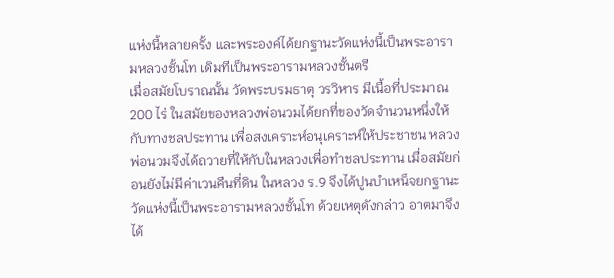แห่งนี้หลายครั้ง และพระองค์ได้ยกฐานะวัดแห่งนี้เป็นพระอารามหลวงชั้นโท เดิมทีเป็นพระอารามหลวงชั้นตรี
เมื่อสมัยโบราณนั้น วัดพระบรมธาตุ วรวิหาร มีเนื้อที่ประมาณ 200 ไร่ ในสมัยของหลวงพ่อนวมได้ยกที่ของวัดจำนวนหนึ่งให้กับทางชลประทาน เพื่อสงเคราะห์อนุเคราะห์ให้ประชาชน หลวงพ่อนวมจึงได้ถวายที่ให้กับในหลวงเพื่อทำชลประทาน เมื่อสมัยก่อนยังไม่มีค่าเวนคืนที่ดิน ในหลวง ร.9 จึงได้ปูนบำเหน็จยกฐานะวัดแห่งนี้เป็นพระอารามหลวงชั้นโท ด้วยเหตุดังกล่าว อาตมาจึงได้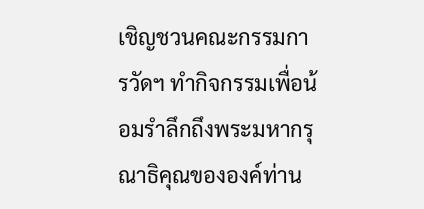เชิญชวนคณะกรรมการวัดฯ ทำกิจกรรมเพื่อน้อมรำลึกถึงพระมหากรุณาธิคุณขององค์ท่าน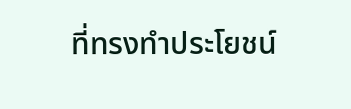ที่ทรงทำประโยชน์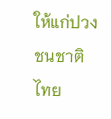ให้แก่ปวงชนชาติไทย